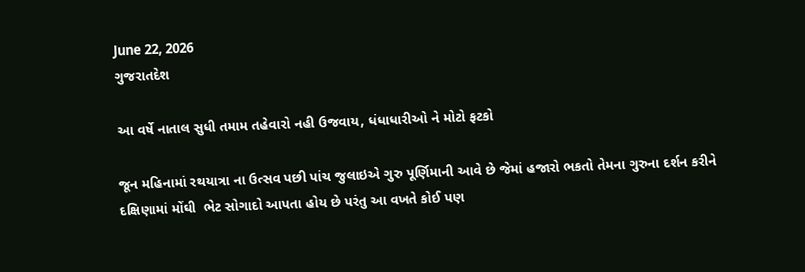June 22, 2026
ગુજરાતદેશ

આ વર્ષે નાતાલ સુધી તમામ તહેવારો નહી ઉજવાય, ધંધાધારીઓ ને મોટો ફટકો

જૂન મહિનામાં રથયાત્રા ના ઉત્સવ પછી પાંચ જુલાઇએ ગુરુ પૂર્ણિમાની આવે છે જેમાં હજારો ભકતો તેમના ગુરુના દર્શન કરીને દક્ષિણામાં મોંઘી  ભેટ સોગાદો આપતા હોય છે પરંતુ આ વખતે કોઈ પણ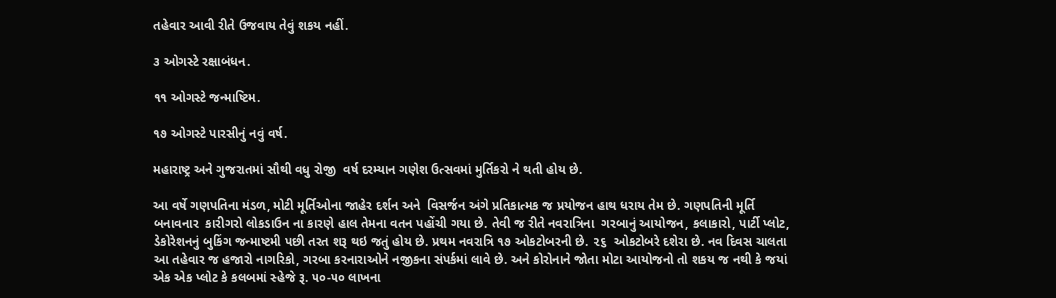તહેવાર આવી રીતે ઉજવાય તેવું શકય નહીં.

૩ ઓગસ્ટે રક્ષાબંધન.

૧૧ ઓગસ્ટે જન્માષ્ટિમ.

૧૭ ઓગસ્ટે પારસીનું નવું વર્ષ.

મહારાષ્ટ્ર અને ગુજરાતમાં સૌથી વધુ રોજી  વર્ષ દરમ્યાન ગણેશ ઉત્સવમાં મુર્તિકરો ને થતી હોય છે.

આ વર્ષે ગણપતિના મંડળ, મોટી મૂર્તિઓના જાહેર દર્શન અને  વિસર્જન અંગે પ્રતિકાત્મક જ પ્રયોજન હાથ ધરાય તેમ છે. ગણપતિની મૂર્તિ બનાવનાર  કારીગરો લોકડાઉન ના કારણે હાલ તેમના વતન પહોંચી ગયા છે. તેવી જ રીતે નવરાત્રિના  ગરબાનું આયોજન, કલાકારો, પાર્ટી પ્લોટ, ડેકોરેશનનું બુકિંગ જન્માષ્ટમી પછી તરત શરૂ થઇ જતું હોય છે. પ્રથમ નવરાત્રિ ૧૭ ઓકટોબરની છે. ૨૬  ઓકટોબરે દશેરા છે. નવ દિવસ ચાલતા આ તહેવાર જ હજારો નાગરિકો, ગરબા કરનારાઓને નજીકના સંપર્કમાં લાવે છે. અને કોરોનાને જોતા મોટા આયોજનો તો શકય જ નથી કે જયાં એક એક પ્લોટ કે કલબમાં સ્હેજે રૂ. ૫૦-૫૦ લાખના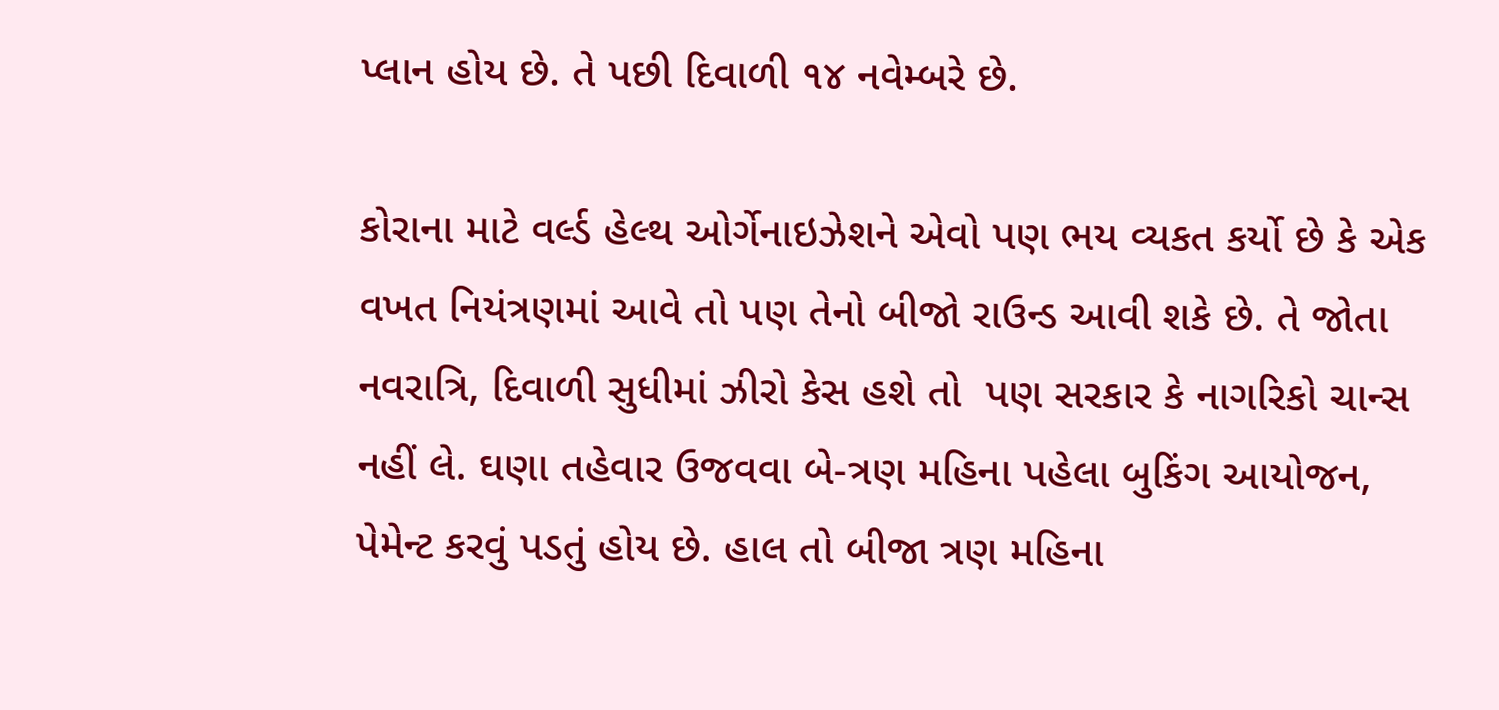પ્લાન હોય છે. તે પછી દિવાળી ૧૪ નવેમ્બરે છે.

કોરાના માટે વર્લ્ડ હેલ્થ ઓર્ગેનાઇઝેશને એવો પણ ભય વ્યકત કર્યો છે કે એક વખત નિયંત્રણમાં આવે તો પણ તેનો બીજો રાઉન્ડ આવી શકે છે. તે જોતા નવરાત્રિ, દિવાળી સુધીમાં ઝીરો કેસ હશે તો  પણ સરકાર કે નાગરિકો ચાન્સ નહીં લે. ઘણા તહેવાર ઉજવવા બે-ત્રણ મહિના પહેલા બુકિંગ આયોજન, પેમેન્ટ કરવું પડતું હોય છે. હાલ તો બીજા ત્રણ મહિના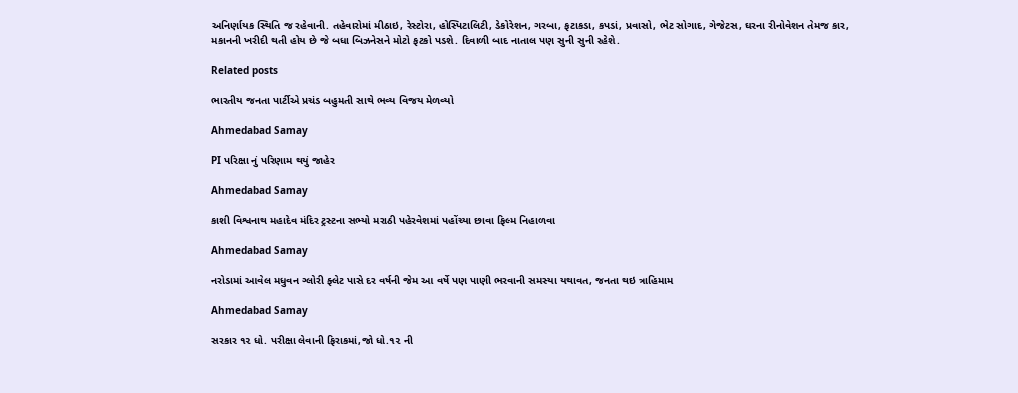અનિર્ણાયક સ્થિતિ જ રહેવાની. તહેવારોમાં મીઠાઇ, રેસ્ટોરા, હોસ્પિટાલિટી, ડેકોરેશન, ગરબા, ફટાકડા, કપડાં, પ્રવાસો, ભેટ સોગાદ, ગેજેટસ, ઘરના રીનોવેશન તેમજ કાર, મકાનની ખરીદી થતી હોય છે જે બધા બિઝનેસને મોટો ફટકો પડશે. દિવાળી બાદ નાતાલ પણ સુની સુની રહેશે.

Related posts

ભારતીય જનતા પાર્ટીએ પ્રચંડ બહુમતી સાથે ભવ્ય વિજય મેળવ્યો

Ahmedabad Samay

PI પરિક્ષા નું પરિણામ થયું જાહેર

Ahmedabad Samay

કાશી વિશ્વનાથ મહાદેવ મંદિર ટ્રસ્ટના સભ્યો મરાઠી પહેરવેશમાં પહોંચ્યા છાવા ફિલ્મ નિહાળવા

Ahmedabad Samay

નરોડામાં આવેલ મધુવન ગ્લોરી ફ્લેટ પાસે દર વર્ષની જેમ આ વર્ષે પણ પાણી ભરવાની સમસ્યા યથાવત, જનતા થઇ ત્રાહિમામ

Ahmedabad Samay

સરકાર ૧૨ ધો. પરીક્ષા લેવાની ફિરાકમાં,જો ધો.૧૨ ની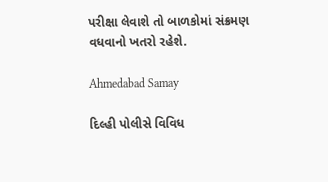પરીક્ષા લેવાશે તો બાળકોમાં સંક્રમણ વધવાનો ખતરો રહેશે.

Ahmedabad Samay

દિલ્‍હી પોલીસે વિવિધ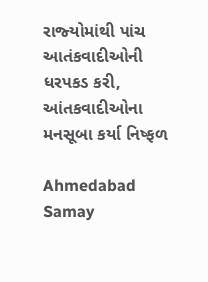રાજ્‍યોમાંથી પાંચ આતંકવાદીઓની ધરપકડ કરી, આંતકવાદીઓના મનસૂબા કર્યા નિષ્ફળ

Ahmedabad Samay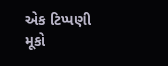એક ટિપ્પણી મૂકો